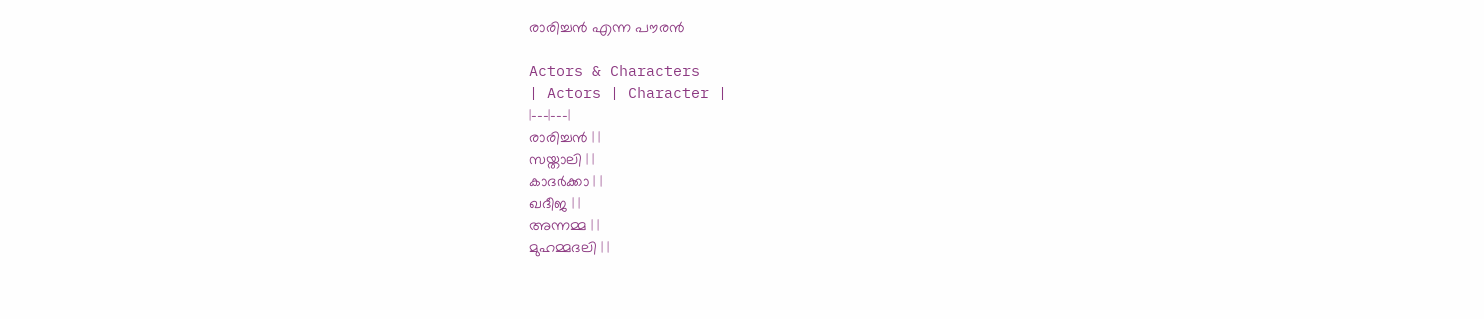രാരിച്ചൻ എന്ന പൗരൻ

Actors & Characters
| Actors | Character |
|---|---|
രാരിച്ചൻ | |
സയ്താലി | |
കാദർക്കാ | |
ഖദീജ | |
അന്നമ്മ | |
മുഹമ്മദലി | |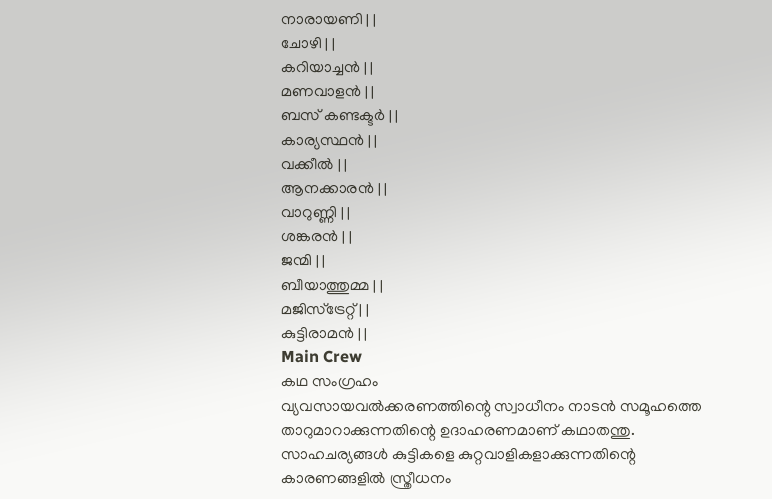നാരായണി | |
ചോഴി | |
കറിയാച്ചൻ | |
മണവാളൻ | |
ബസ് കണ്ടക്ടർ | |
കാര്യസ്ഥൻ | |
വക്കീൽ | |
ആനക്കാരൻ | |
വാറുണ്ണി | |
ശങ്കരൻ | |
ജന്മി | |
ബീയാത്തുമ്മ | |
മജിസ്ട്രേറ്റ് | |
കുട്ടിരാമൻ | |
Main Crew
കഥ സംഗ്രഹം
വ്യവസായവൽക്കരണത്തിന്റെ സ്വാധീനം നാടൻ സമൂഹത്തെ താറുമാറാക്കുന്നതിന്റെ ഉദാഹരണമാണ് കഥാതന്തു. സാഹചര്യങ്ങൾ കുട്ടികളെ കുറ്റവാളികളാക്കുന്നതിന്റെ കാരണങ്ങളിൽ സ്ത്രീധനം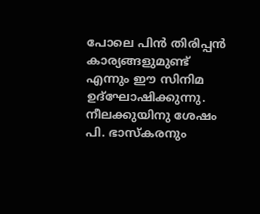പോലെ പിൻ തിരിപ്പൻ കാര്യങ്ങളുമുണ്ട് എന്നും ഈ സിനിമ ഉദ്ഘോഷിക്കുന്നു. നീലക്കുയിനു ശേഷം പി. ഭാസ്കരനും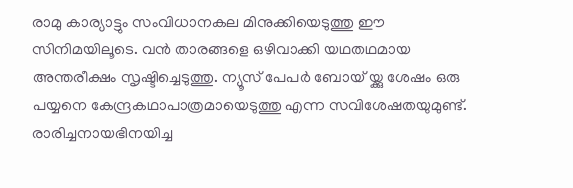രാമു കാര്യാട്ടും സംവിധാനകല മിനുക്കിയെടുത്തു ഈ സിനിമയിലൂടെ. വൻ താരങ്ങളെ ഒഴിവാക്കി യഥതഥമായ അന്തരീക്ഷം സൃഷ്ടിച്ചെടുത്തു. ന്യൂസ് പേപർ ബോയ് യ്ക്കു ശേഷം ഒരു പയ്യനെ കേന്ദ്രകഥാപാത്രമായെടുത്തു എന്ന സവിശേഷതയുമുണ്ട്. രാരിച്ചനായഭിനയിച്ച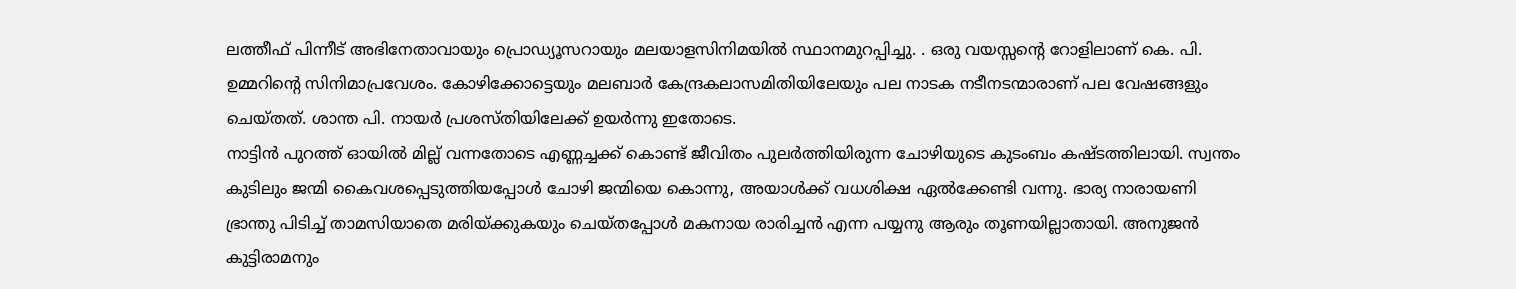ലത്തീഫ് പിന്നീട് അഭിനേതാവായും പ്രൊഡ്യൂസറായും മലയാളസിനിമയിൽ സ്ഥാനമുറപ്പിച്ചു. . ഒരു വയസ്സന്റെ റോളിലാണ് കെ. പി. ഉമ്മറിന്റെ സിനിമാപ്രവേശം. കോഴിക്കോട്ടെയും മലബാർ കേന്ദ്രകലാസമിതിയിലേയും പല നാടക നടീനടന്മാരാണ് പല വേഷങ്ങളും ചെയ്തത്. ശാന്ത പി. നായർ പ്രശസ്തിയിലേക്ക് ഉയർന്നു ഇതോടെ.
നാട്ടിൻ പുറത്ത് ഓയിൽ മില്ല് വന്നതോടെ എണ്ണച്ചക്ക് കൊണ്ട് ജീവിതം പുലർത്തിയിരുന്ന ചോഴിയുടെ കുടംബം കഷ്ടത്തിലായി. സ്വന്തം കുടിലും ജന്മി കൈവശപ്പെടുത്തിയപ്പോൾ ചോഴി ജന്മിയെ കൊന്നു, അയാൾക്ക് വധശിക്ഷ ഏൽക്കേണ്ടി വന്നു. ഭാര്യ നാരായണി ഭ്രാന്തു പിടിച്ച് താമസിയാതെ മരിയ്ക്കുകയും ചെയ്തപ്പോൾ മകനായ രാരിച്ചൻ എന്ന പയ്യനു ആരും തൂണയില്ലാതായി. അനുജൻ കുട്ടിരാമനും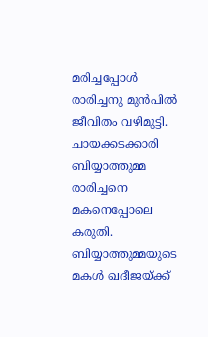മരിച്ചപ്പോൾ രാരിച്ചനു മുൻപിൽ ജീവിതം വഴിമുട്ടി. ചായക്കടക്കാരി ബിയ്യാത്തുമ്മ രാരിച്ചനെ മകനെപ്പോലെ കരുതി. ബിയ്യാത്തുമ്മയുടെ മകൾ ഖദീജയ്ക്ക്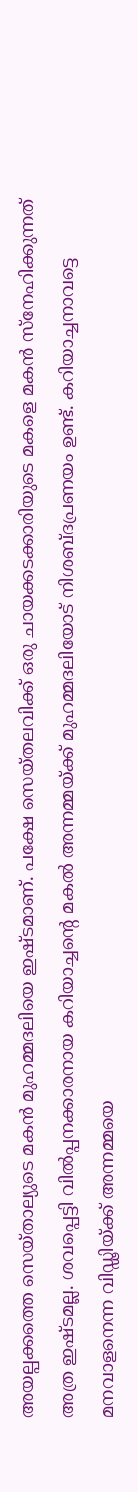അയല്പക്കത്തെ സെയ്താല്യുടെ മകൻ മുഹമ്മദലിയെ ഇഷ്ടമാണ്. പക്ഷേ സെയ്തലവിക്ക് ഒരു ചായക്കടക്കാരിയുടെ മകളെ മകൻ സ്നേഹിക്കുന്നത് അത്ര ഇഷ്ടമല്ല. ശവപ്പെട്ടി വിൽപ്പനക്കാരനായ കറിയാച്ചന്റെ മകൽ അന്നമ്മയ്ക്ക് മുഹമ്മദലിയോട് നിശബ്ദപ്രണയം ഉണ്ട്. കറിയാച്ചനാവട്ടെ മനവാളനെന്ന വിഡ്ഢിയ്ക്ക് അന്നമ്മയെ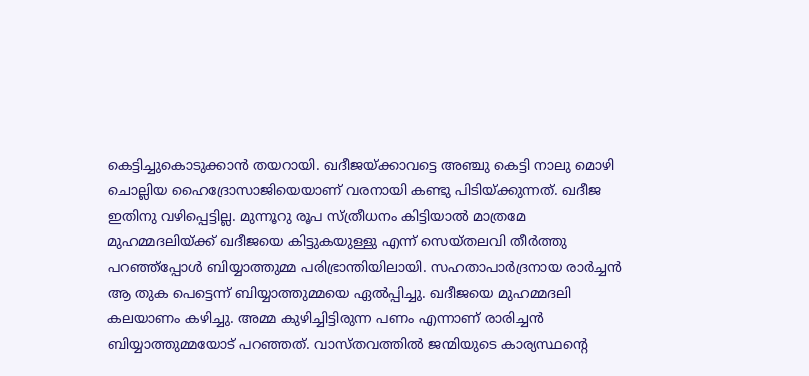കെട്ടിച്ചുകൊടുക്കാൻ തയറായി. ഖദീജയ്ക്കാവട്ടെ അഞ്ചു കെട്ടി നാലു മൊഴി ചൊല്ലിയ ഹൈദ്രോസാജിയെയാണ് വരനായി കണ്ടു പിടിയ്ക്കുന്നത്. ഖദീജ ഇതിനു വഴിപ്പെട്ടില്ല. മുന്നൂറു രൂപ സ്ത്രീധനം കിട്ടിയാൽ മാത്രമേ മുഹമ്മദലിയ്ക്ക് ഖദീജയെ കിട്ടുകയുള്ളു എന്ന് സെയ്തലവി തീർത്തു പറഞ്ഞ്പ്പോൾ ബിയ്യാത്തുമ്മ പരിഭ്രാന്തിയിലായി. സഹതാപാർദ്രനായ രാർച്ചൻ ആ തുക പെട്ടെന്ന് ബിയ്യാത്തുമ്മയെ ഏൽപ്പിച്ചു. ഖദീജയെ മുഹമ്മദലി കലയാണം കഴിച്ചു. അമ്മ കുഴിച്ചിട്ടിരുന്ന പണം എന്നാണ് രാരിച്ചൻ ബിയ്യാത്തുമ്മയോട് പറഞ്ഞത്. വാസ്തവത്തിൽ ജന്മിയുടെ കാര്യസ്ഥന്റെ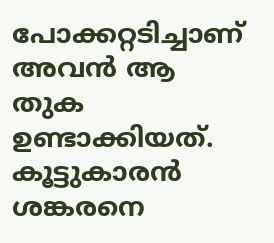പോക്കറ്റടിച്ചാണ് അവൻ ആ തുക ഉണ്ടാക്കിയത്. കൂട്ടുകാരൻ ശങ്കരനെ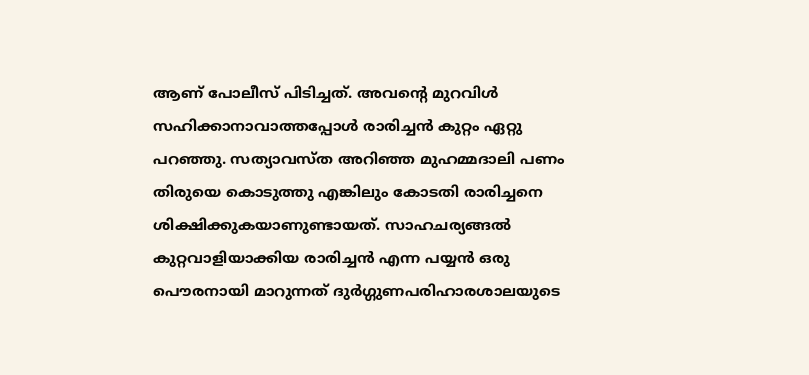ആണ് പോലീസ് പിടിച്ചത്. അവന്റെ മുറവിൾ സഹിക്കാനാവാത്തപ്പോൾ രാരിച്ചൻ കുറ്റം ഏറ്റു പറഞ്ഞു. സത്യാവസ്ത അറിഞ്ഞ മുഹമ്മദാലി പണം തിരുയെ കൊടുത്തു എങ്കിലും കോടതി രാരിച്ചനെ ശിക്ഷിക്കുകയാണുണ്ടായത്. സാഹചര്യങ്ങൽ കുറ്റവാളിയാക്കിയ രാരിച്ചൻ എന്ന പയ്യൻ ഒരു പൌരനായി മാറുന്നത് ദുർഗ്ഗുണപരിഹാരശാലയുടെ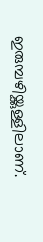ഇരുമ്പഴിയ്ക്കുള്ളിലാണ്.